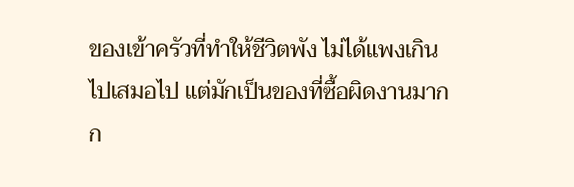ของเข้าครัวที่ทำให้ชีวิตพัง ไม่ได้แพงเกินไปเสมอไป แต่มักเป็นของที่ซื้อผิดงานมากก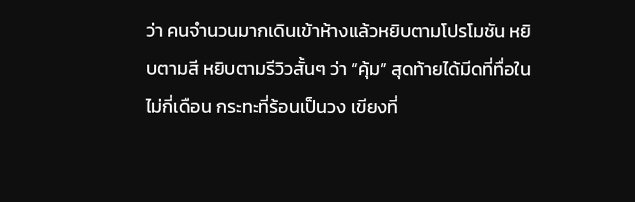ว่า คนจำนวนมากเดินเข้าห้างแล้วหยิบตามโปรโมชัน หยิบตามสี หยิบตามรีวิวสั้นๆ ว่า “คุ้ม” สุดท้ายได้มีดที่ทื่อในไม่กี่เดือน กระทะที่ร้อนเป็นวง เขียงที่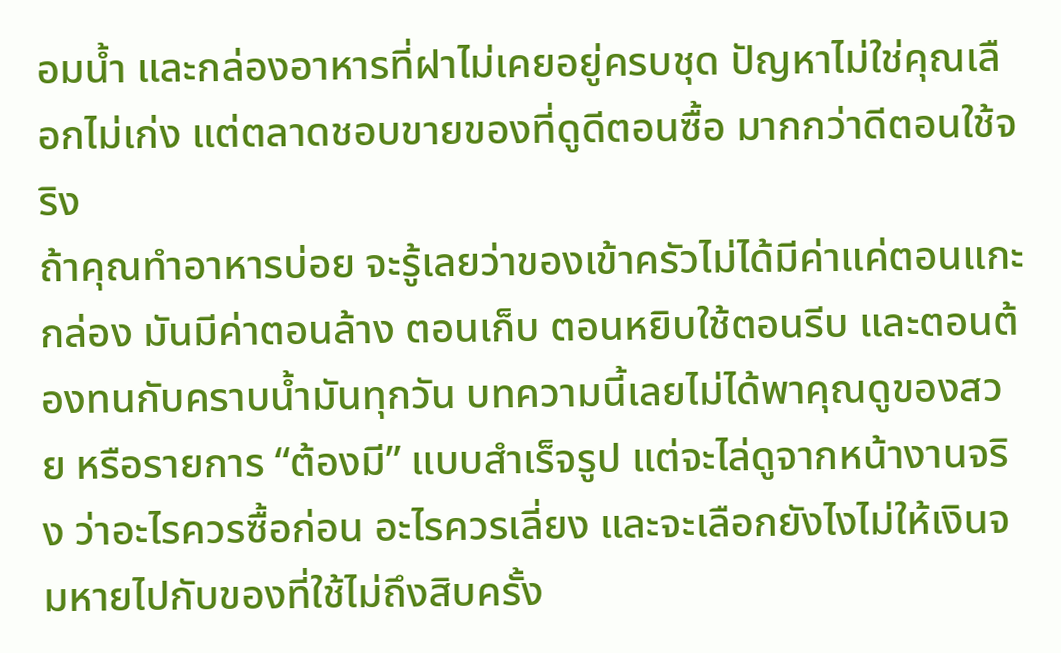อมน้ำ และกล่องอาหารที่ฝาไม่เคยอยู่ครบชุด ปัญหาไม่ใช่คุณเลือกไม่เก่ง แต่ตลาดชอบขายของที่ดูดีตอนซื้อ มากกว่าดีตอนใช้จริง
ถ้าคุณทำอาหารบ่อย จะรู้เลยว่าของเข้าครัวไม่ได้มีค่าแค่ตอนแกะกล่อง มันมีค่าตอนล้าง ตอนเก็บ ตอนหยิบใช้ตอนรีบ และตอนต้องทนกับคราบน้ำมันทุกวัน บทความนี้เลยไม่ได้พาคุณดูของสวย หรือรายการ “ต้องมี” แบบสำเร็จรูป แต่จะไล่ดูจากหน้างานจริง ว่าอะไรควรซื้อก่อน อะไรควรเลี่ยง และจะเลือกยังไงไม่ให้เงินจมหายไปกับของที่ใช้ไม่ถึงสิบครั้ง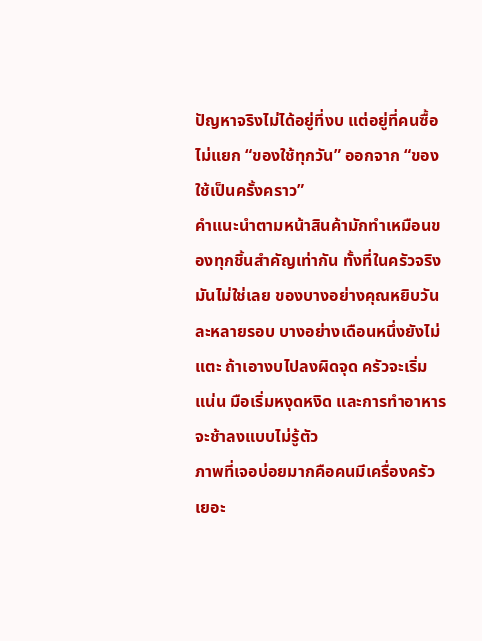ปัญหาจริงไม่ได้อยู่ที่งบ แต่อยู่ที่คนซื้อไม่แยก “ของใช้ทุกวัน” ออกจาก “ของใช้เป็นครั้งคราว”
คำแนะนำตามหน้าสินค้ามักทำเหมือนของทุกชิ้นสำคัญเท่ากัน ทั้งที่ในครัวจริงมันไม่ใช่เลย ของบางอย่างคุณหยิบวันละหลายรอบ บางอย่างเดือนหนึ่งยังไม่แตะ ถ้าเอางบไปลงผิดจุด ครัวจะเริ่มแน่น มือเริ่มหงุดหงิด และการทำอาหารจะช้าลงแบบไม่รู้ตัว
ภาพที่เจอบ่อยมากคือคนมีเครื่องครัวเยอะ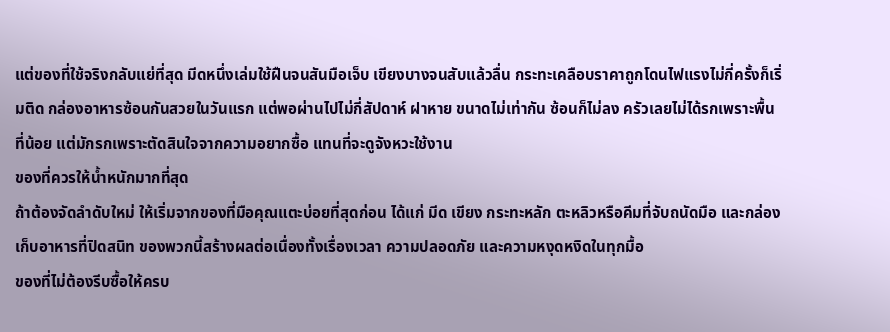แต่ของที่ใช้จริงกลับแย่ที่สุด มีดหนึ่งเล่มใช้ฝืนจนสันมือเจ็บ เขียงบางจนสับแล้วลื่น กระทะเคลือบราคาถูกโดนไฟแรงไม่กี่ครั้งก็เริ่มติด กล่องอาหารซ้อนกันสวยในวันแรก แต่พอผ่านไปไม่กี่สัปดาห์ ฝาหาย ขนาดไม่เท่ากัน ซ้อนก็ไม่ลง ครัวเลยไม่ได้รกเพราะพื้นที่น้อย แต่มักรกเพราะตัดสินใจจากความอยากซื้อ แทนที่จะดูจังหวะใช้งาน
ของที่ควรให้น้ำหนักมากที่สุด
ถ้าต้องจัดลำดับใหม่ ให้เริ่มจากของที่มือคุณแตะบ่อยที่สุดก่อน ได้แก่ มีด เขียง กระทะหลัก ตะหลิวหรือคีมที่จับถนัดมือ และกล่องเก็บอาหารที่ปิดสนิท ของพวกนี้สร้างผลต่อเนื่องทั้งเรื่องเวลา ความปลอดภัย และความหงุดหงิดในทุกมื้อ
ของที่ไม่ต้องรีบซื้อให้ครบ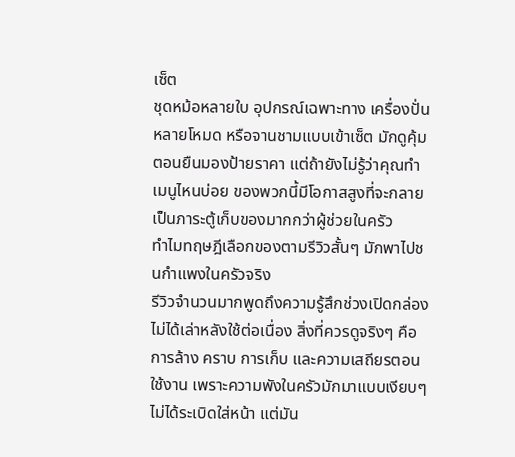เซ็ต
ชุดหม้อหลายใบ อุปกรณ์เฉพาะทาง เครื่องปั่นหลายโหมด หรือจานชามแบบเข้าเซ็ต มักดูคุ้มตอนยืนมองป้ายราคา แต่ถ้ายังไม่รู้ว่าคุณทำเมนูไหนบ่อย ของพวกนี้มีโอกาสสูงที่จะกลายเป็นภาระตู้เก็บของมากกว่าผู้ช่วยในครัว
ทำไมทฤษฎีเลือกของตามรีวิวสั้นๆ มักพาไปชนกำแพงในครัวจริง
รีวิวจำนวนมากพูดถึงความรู้สึกช่วงเปิดกล่อง ไม่ได้เล่าหลังใช้ต่อเนื่อง สิ่งที่ควรดูจริงๆ คือการล้าง คราบ การเก็บ และความเสถียรตอนใช้งาน เพราะความพังในครัวมักมาแบบเงียบๆ ไม่ได้ระเบิดใส่หน้า แต่มัน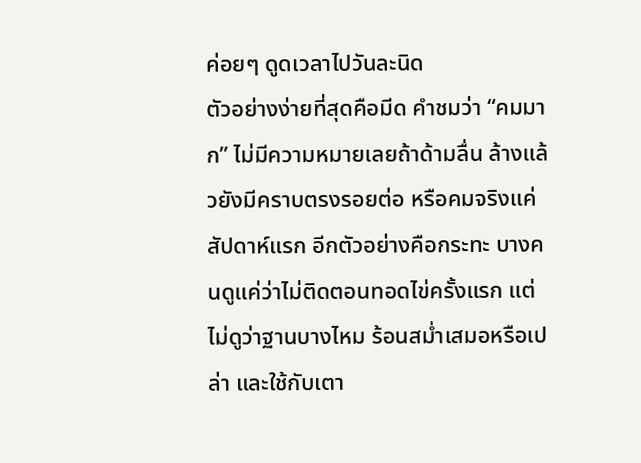ค่อยๆ ดูดเวลาไปวันละนิด
ตัวอย่างง่ายที่สุดคือมีด คำชมว่า “คมมาก” ไม่มีความหมายเลยถ้าด้ามลื่น ล้างแล้วยังมีคราบตรงรอยต่อ หรือคมจริงแค่สัปดาห์แรก อีกตัวอย่างคือกระทะ บางคนดูแค่ว่าไม่ติดตอนทอดไข่ครั้งแรก แต่ไม่ดูว่าฐานบางไหม ร้อนสม่ำเสมอหรือเปล่า และใช้กับเตา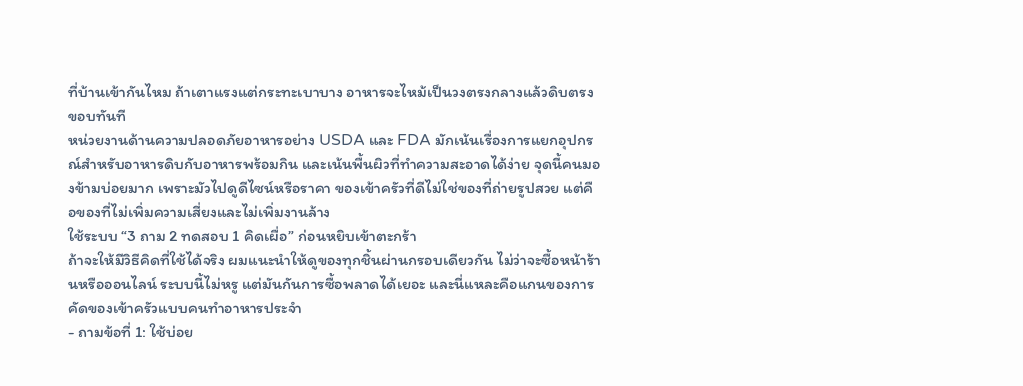ที่บ้านเข้ากันไหม ถ้าเตาแรงแต่กระทะเบาบาง อาหารจะไหม้เป็นวงตรงกลางแล้วดิบตรงขอบทันที
หน่วยงานด้านความปลอดภัยอาหารอย่าง USDA และ FDA มักเน้นเรื่องการแยกอุปกรณ์สำหรับอาหารดิบกับอาหารพร้อมกิน และเน้นพื้นผิวที่ทำความสะอาดได้ง่าย จุดนี้คนมองข้ามบ่อยมาก เพราะมัวไปดูดีไซน์หรือราคา ของเข้าครัวที่ดีไม่ใช่ของที่ถ่ายรูปสวย แต่คือของที่ไม่เพิ่มความเสี่ยงและไม่เพิ่มงานล้าง
ใช้ระบบ “3 ถาม 2 ทดสอบ 1 คิดเผื่อ” ก่อนหยิบเข้าตะกร้า
ถ้าจะให้มีวิธีคิดที่ใช้ได้จริง ผมแนะนำให้ดูของทุกชิ้นผ่านกรอบเดียวกัน ไม่ว่าจะซื้อหน้าร้านหรือออนไลน์ ระบบนี้ไม่หรู แต่มันกันการซื้อพลาดได้เยอะ และนี่แหละคือแกนของการคัดของเข้าครัวแบบคนทำอาหารประจำ
- ถามข้อที่ 1: ใช้บ่อย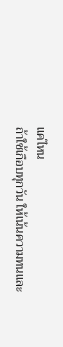แค่ไหน
ถ้าใช้เกือบทุกวัน ให้เน้นความทนและ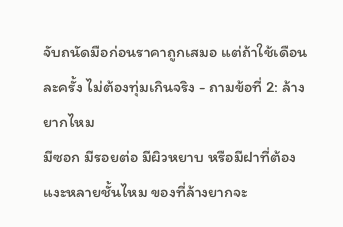จับถนัดมือก่อนราคาถูกเสมอ แต่ถ้าใช้เดือนละครั้ง ไม่ต้องทุ่มเกินจริง - ถามข้อที่ 2: ล้างยากไหม
มีซอก มีรอยต่อ มีผิวหยาบ หรือมีฝาที่ต้องแงะหลายชั้นไหม ของที่ล้างยากจะ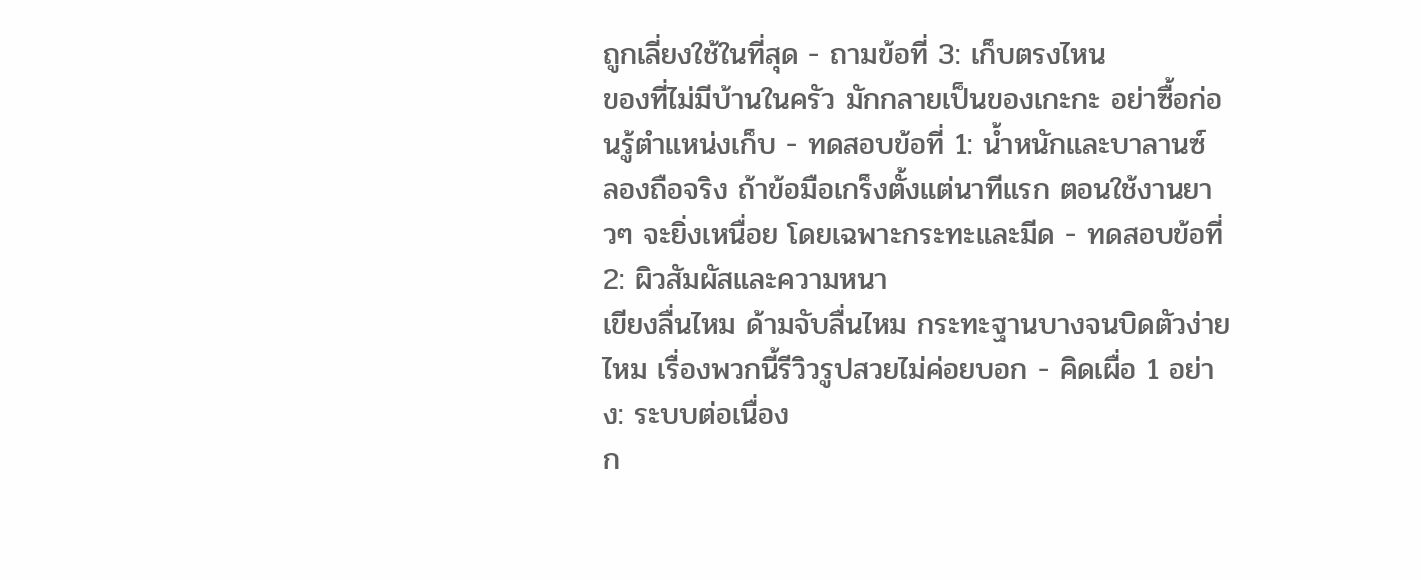ถูกเลี่ยงใช้ในที่สุด - ถามข้อที่ 3: เก็บตรงไหน
ของที่ไม่มีบ้านในครัว มักกลายเป็นของเกะกะ อย่าซื้อก่อนรู้ตำแหน่งเก็บ - ทดสอบข้อที่ 1: น้ำหนักและบาลานซ์
ลองถือจริง ถ้าข้อมือเกร็งตั้งแต่นาทีแรก ตอนใช้งานยาวๆ จะยิ่งเหนื่อย โดยเฉพาะกระทะและมีด - ทดสอบข้อที่ 2: ผิวสัมผัสและความหนา
เขียงลื่นไหม ด้ามจับลื่นไหม กระทะฐานบางจนบิดตัวง่ายไหม เรื่องพวกนี้รีวิวรูปสวยไม่ค่อยบอก - คิดเผื่อ 1 อย่าง: ระบบต่อเนื่อง
ก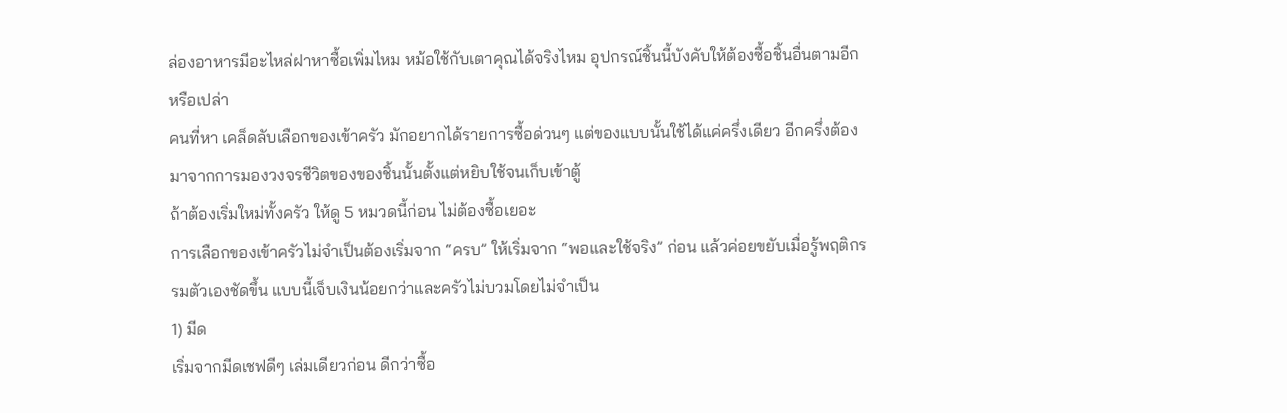ล่องอาหารมีอะไหล่ฝาหาซื้อเพิ่มไหม หม้อใช้กับเตาคุณได้จริงไหม อุปกรณ์ชิ้นนี้บังคับให้ต้องซื้อชิ้นอื่นตามอีกหรือเปล่า
คนที่หา เคล็ดลับเลือกของเข้าครัว มักอยากได้รายการซื้อด่วนๆ แต่ของแบบนั้นใช้ได้แค่ครึ่งเดียว อีกครึ่งต้องมาจากการมองวงจรชีวิตของของชิ้นนั้นตั้งแต่หยิบใช้จนเก็บเข้าตู้
ถ้าต้องเริ่มใหม่ทั้งครัว ให้ดู 5 หมวดนี้ก่อน ไม่ต้องซื้อเยอะ
การเลือกของเข้าครัวไม่จำเป็นต้องเริ่มจาก “ครบ” ให้เริ่มจาก “พอและใช้จริง” ก่อน แล้วค่อยขยับเมื่อรู้พฤติกรรมตัวเองชัดขึ้น แบบนี้เจ็บเงินน้อยกว่าและครัวไม่บวมโดยไม่จำเป็น
1) มีด
เริ่มจากมีดเชฟดีๆ เล่มเดียวก่อน ดีกว่าซื้อ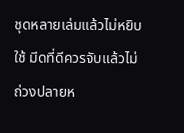ชุดหลายเล่มแล้วไม่หยิบใช้ มีดที่ดีควรจับแล้วไม่ถ่วงปลายห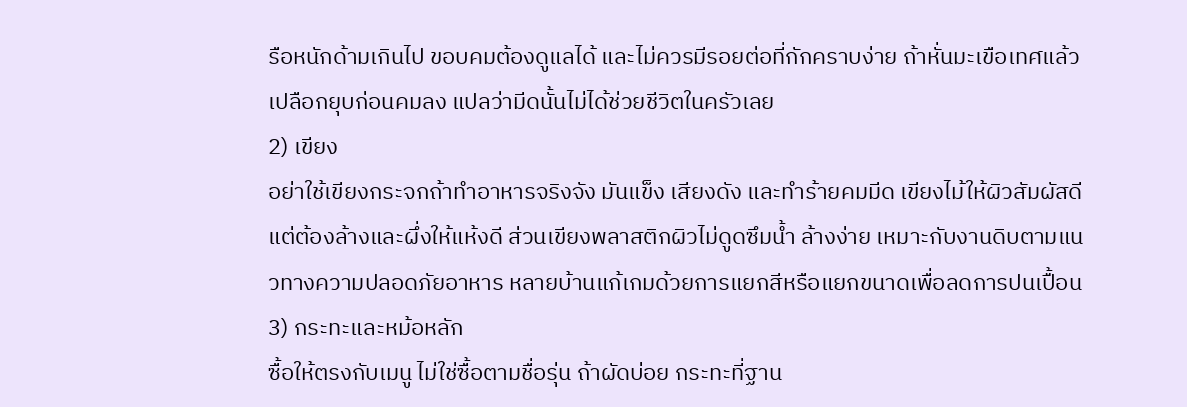รือหนักด้ามเกินไป ขอบคมต้องดูแลได้ และไม่ควรมีรอยต่อที่กักคราบง่าย ถ้าหั่นมะเขือเทศแล้วเปลือกยุบก่อนคมลง แปลว่ามีดนั้นไม่ได้ช่วยชีวิตในครัวเลย
2) เขียง
อย่าใช้เขียงกระจกถ้าทำอาหารจริงจัง มันแข็ง เสียงดัง และทำร้ายคมมีด เขียงไม้ให้ผิวสัมผัสดี แต่ต้องล้างและผึ่งให้แห้งดี ส่วนเขียงพลาสติกผิวไม่ดูดซึมน้ำ ล้างง่าย เหมาะกับงานดิบตามแนวทางความปลอดภัยอาหาร หลายบ้านแก้เกมด้วยการแยกสีหรือแยกขนาดเพื่อลดการปนเปื้อน
3) กระทะและหม้อหลัก
ซื้อให้ตรงกับเมนู ไม่ใช่ซื้อตามชื่อรุ่น ถ้าผัดบ่อย กระทะที่ฐาน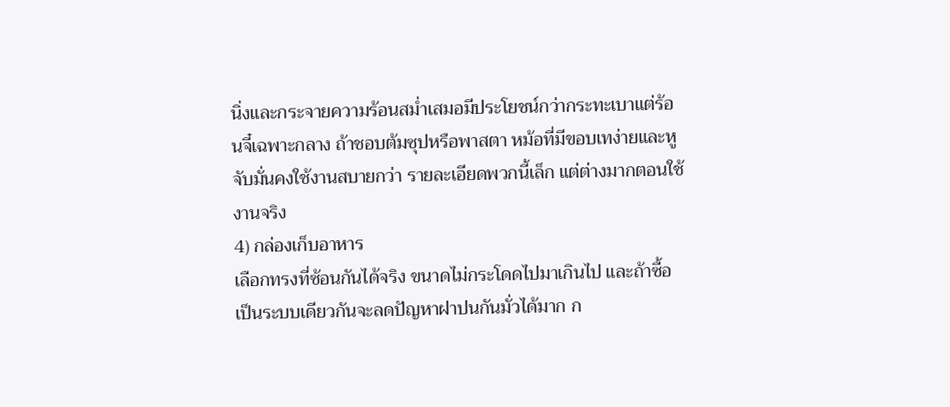นิ่งและกระจายความร้อนสม่ำเสมอมีประโยชน์กว่ากระทะเบาแต่ร้อนจี๋เฉพาะกลาง ถ้าชอบต้มซุปหรือพาสตา หม้อที่มีขอบเทง่ายและหูจับมั่นคงใช้งานสบายกว่า รายละเอียดพวกนี้เล็ก แต่ต่างมากตอนใช้งานจริง
4) กล่องเก็บอาหาร
เลือกทรงที่ซ้อนกันได้จริง ขนาดไม่กระโดดไปมาเกินไป และถ้าซื้อเป็นระบบเดียวกันจะลดปัญหาฝาปนกันมั่วได้มาก ก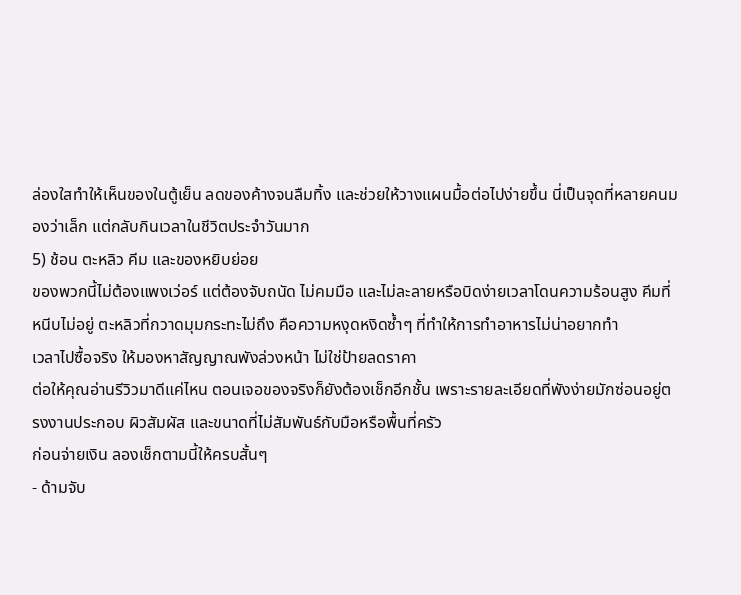ล่องใสทำให้เห็นของในตู้เย็น ลดของค้างจนลืมทิ้ง และช่วยให้วางแผนมื้อต่อไปง่ายขึ้น นี่เป็นจุดที่หลายคนมองว่าเล็ก แต่กลับกินเวลาในชีวิตประจำวันมาก
5) ช้อน ตะหลิว คีม และของหยิบย่อย
ของพวกนี้ไม่ต้องแพงเว่อร์ แต่ต้องจับถนัด ไม่คมมือ และไม่ละลายหรือบิดง่ายเวลาโดนความร้อนสูง คีมที่หนีบไม่อยู่ ตะหลิวที่กวาดมุมกระทะไม่ถึง คือความหงุดหงิดซ้ำๆ ที่ทำให้การทำอาหารไม่น่าอยากทำ
เวลาไปซื้อจริง ให้มองหาสัญญาณพังล่วงหน้า ไม่ใช่ป้ายลดราคา
ต่อให้คุณอ่านรีวิวมาดีแค่ไหน ตอนเจอของจริงก็ยังต้องเช็กอีกชั้น เพราะรายละเอียดที่พังง่ายมักซ่อนอยู่ตรงงานประกอบ ผิวสัมผัส และขนาดที่ไม่สัมพันธ์กับมือหรือพื้นที่ครัว
ก่อนจ่ายเงิน ลองเช็กตามนี้ให้ครบสั้นๆ
- ด้ามจับ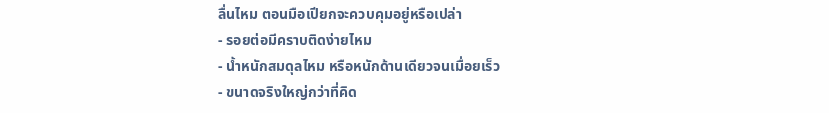ลื่นไหม ตอนมือเปียกจะควบคุมอยู่หรือเปล่า
- รอยต่อมีคราบติดง่ายไหม
- น้ำหนักสมดุลไหม หรือหนักด้านเดียวจนเมื่อยเร็ว
- ขนาดจริงใหญ่กว่าที่คิด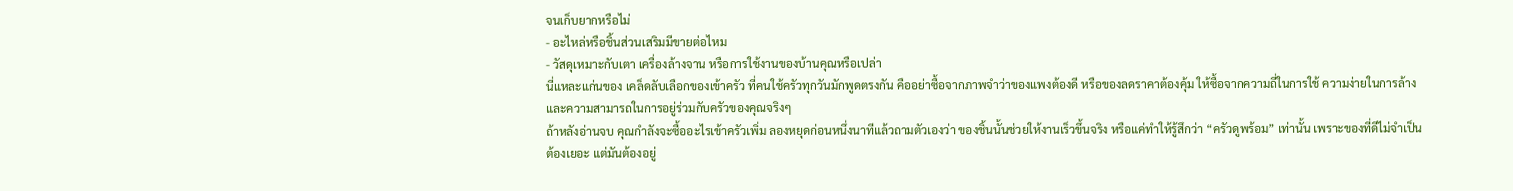จนเก็บยากหรือไม่
- อะไหล่หรือชิ้นส่วนเสริมมีขายต่อไหม
- วัสดุเหมาะกับเตา เครื่องล้างจาน หรือการใช้งานของบ้านคุณหรือเปล่า
นี่แหละแก่นของ เคล็ดลับเลือกของเข้าครัว ที่คนใช้ครัวทุกวันมักพูดตรงกัน คืออย่าซื้อจากภาพจำว่าของแพงต้องดี หรือของลดราคาต้องคุ้ม ให้ซื้อจากความถี่ในการใช้ ความง่ายในการล้าง และความสามารถในการอยู่ร่วมกับครัวของคุณจริงๆ
ถ้าหลังอ่านจบ คุณกำลังจะซื้ออะไรเข้าครัวเพิ่ม ลองหยุดก่อนหนึ่งนาทีแล้วถามตัวเองว่า ของชิ้นนั้นช่วยให้งานเร็วขึ้นจริง หรือแค่ทำให้รู้สึกว่า “ครัวดูพร้อม” เท่านั้น เพราะของที่ดีไม่จำเป็นต้องเยอะ แต่มันต้องอยู่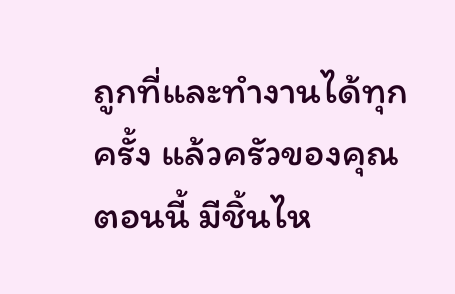ถูกที่และทำงานได้ทุกครั้ง แล้วครัวของคุณตอนนี้ มีชิ้นไห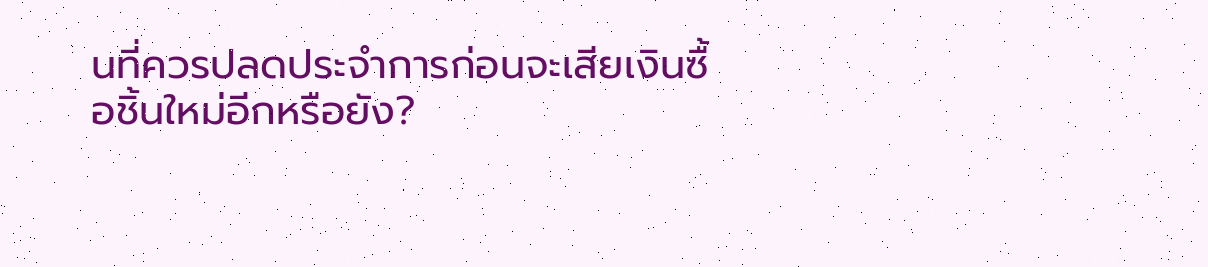นที่ควรปลดประจำการก่อนจะเสียเงินซื้อชิ้นใหม่อีกหรือยัง?